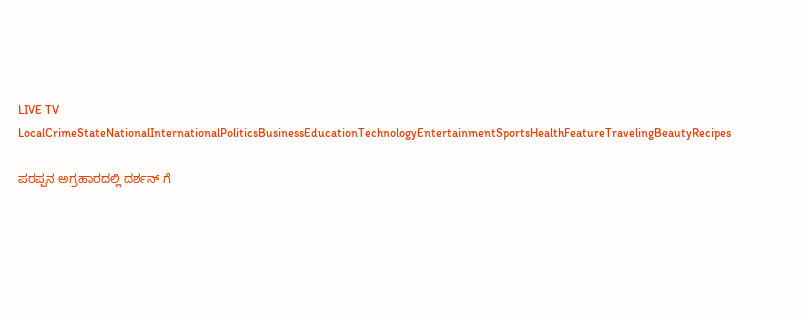LIVE TV LocalCrimeStateNationalInternationalPoliticsBusinessEducationTechnologyEntertainmentSportsHealthFeatureTravelingBeautyRecipes

ಪರಪ್ಪನ ಅಗ್ರಹಾರದಲ್ಲಿ ದರ್ಶನ್ ಗೆ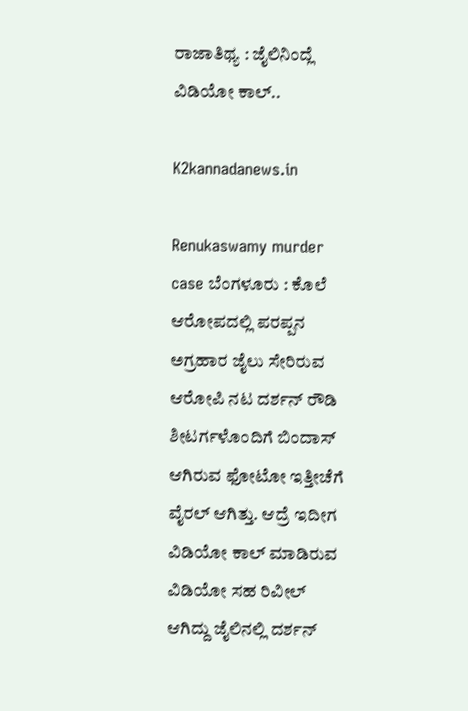ರಾಜಾತಿಥ್ಯ : ಜೈಲಿನಿಂದ್ಲೆ ವಿಡಿಯೋ ಕಾಲ್..

K2kannadanews.in

Renukaswamy murder case ಬೆಂಗಳೂರು : ಕೊಲೆ ಆರೋಪದಲ್ಲಿ ಪರಪ್ಪನ ಅಗ್ರಹಾರ ಜೈಲು ಸೇರಿರುವ ಆರೋಪಿ ನಟ ದರ್ಶನ್ ರೌಡಿ ಶೀಟರ್ಗಳೊಂದಿಗೆ ಬಿಂದಾಸ್ ಆಗಿರುವ ಫೋಟೋ ಇತ್ತೀಚೆಗೆ ವೈರಲ್ ಆಗಿತ್ತು. ಆದ್ರೆ ಇದೀಗ ವಿಡಿಯೋ ಕಾಲ್ ಮಾಡಿರುವ ವಿಡಿಯೋ ಸಹ ರಿವೀಲ್ ಆಗಿದ್ದು ಜೈಲಿನಲ್ಲಿ ದರ್ಶನ್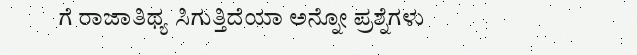ಗೆ ರಾಜಾತಿಥ್ಯ ಸಿಗುತ್ತಿದೆಯಾ ಅನ್ನೋ ಪ್ರಶ್ನೆಗಳು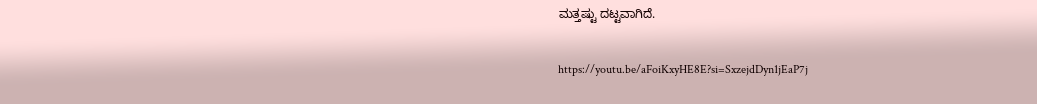ಮತ್ತಷ್ಟು ದಟ್ಟವಾಗಿದೆ.

https://youtu.be/aFoiKxyHE8E?si=SxzejdDyn1jEaP7j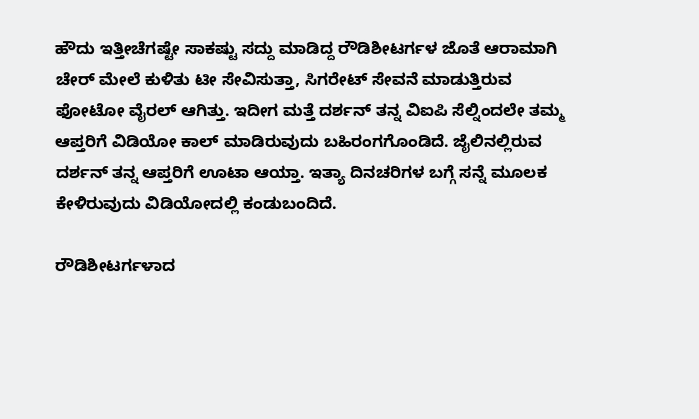ಹೌದು ಇತ್ತೀಚೆಗಷ್ಟೇ ಸಾಕಷ್ಟು ಸದ್ದು ಮಾಡಿದ್ದ ರೌಡಿಶೀಟರ್ಗಳ ಜೊತೆ ಆರಾಮಾಗಿ ಚೇರ್ ಮೇಲೆ ಕುಳಿತು ಟೀ ಸೇವಿಸುತ್ತಾ, ಸಿಗರೇಟ್ ಸೇವನೆ ಮಾಡುತ್ತಿರುವ ಫೋಟೋ ವೈರಲ್ ಆಗಿತ್ತು. ಇದೀಗ ಮತ್ತೆ ದರ್ಶನ್ ತನ್ನ ವಿಐಪಿ ಸೆಲ್ನಿಂದಲೇ ತಮ್ಮ ಆಪ್ತರಿಗೆ ವಿಡಿಯೋ ಕಾಲ್ ಮಾಡಿರುವುದು ಬಹಿರಂಗಗೊಂಡಿದೆ. ಜೈಲಿನಲ್ಲಿರುವ ದರ್ಶನ್ ತನ್ನ ಆಪ್ತರಿಗೆ ಊಟಾ ಆಯ್ತಾ. ಇತ್ಯಾ ದಿನಚರಿಗಳ ಬಗ್ಗೆ ಸನ್ನೆ ಮೂಲಕ ಕೇಳಿರುವುದು ವಿಡಿಯೋದಲ್ಲಿ ಕಂಡುಬಂದಿದೆ.

ರೌಡಿಶೀಟರ್ಗಳಾದ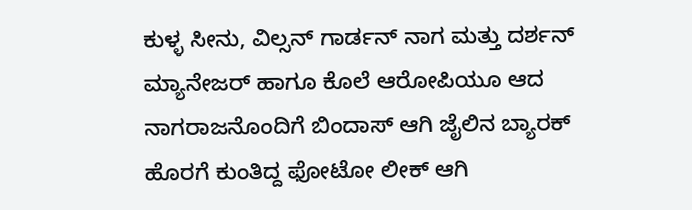ಕುಳ್ಳ ಸೀನು, ವಿಲ್ಸನ್ ಗಾರ್ಡನ್ ನಾಗ ಮತ್ತು ದರ್ಶನ್ ಮ್ಯಾನೇಜರ್ ಹಾಗೂ ಕೊಲೆ ಆರೋಪಿಯೂ ಆದ ನಾಗರಾಜನೊಂದಿಗೆ ಬಿಂದಾಸ್ ಆಗಿ ಜೈಲಿನ ಬ್ಯಾರಕ್ ಹೊರಗೆ ಕುಂತಿದ್ದ ಫೋಟೋ ಲೀಕ್ ಆಗಿ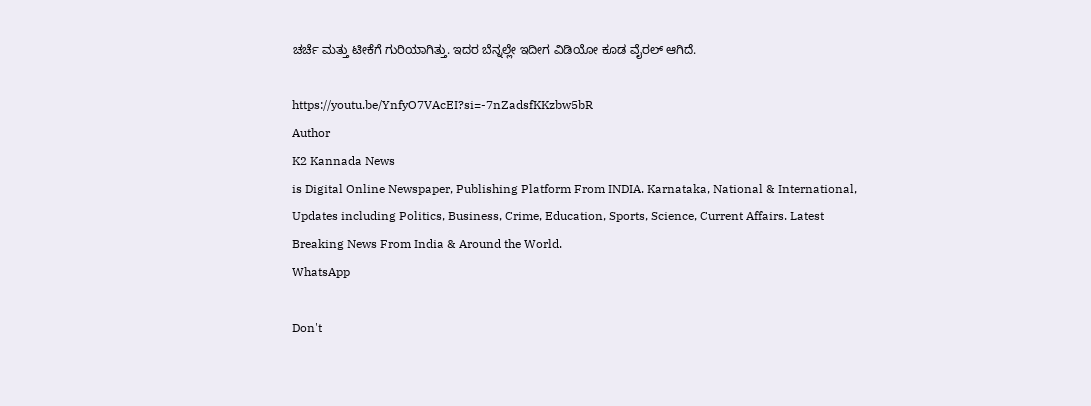ಚರ್ಚೆ ಮತ್ತು ಟೀಕೆಗೆ ಗುರಿಯಾಗಿತ್ತು. ಇದರ ಬೆನ್ನಲ್ಲೇ ಇದೀಗ ವಿಡಿಯೋ ಕೂಡ ವೈರಲ್ ಆಗಿದೆ.

https://youtu.be/YnfyO7VAcEI?si=-7nZadsfKKzbw5bR
Author
K2 Kannada News
is Digital Online Newspaper, Publishing Platform From INDIA. Karnataka, National & International, Updates including Politics, Business, Crime, Education, Sports, Science, Current Affairs. Latest Breaking News From India & Around the World.
WhatsApp

Don't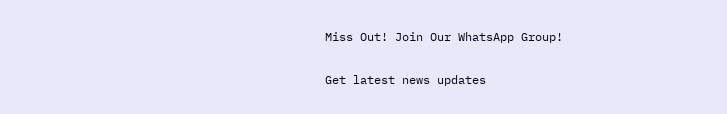Miss Out! Join Our WhatsApp Group!

Get latest news updates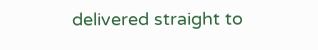delivered straight to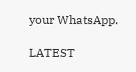your WhatsApp.

LATEST